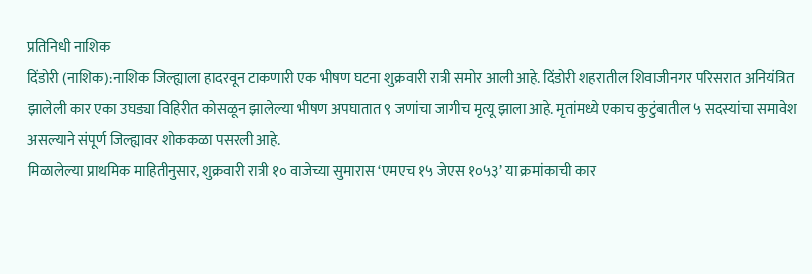प्रतिनिधी नाशिक
दिंडोरी (नाशिक):नाशिक जिल्ह्याला हादरवून टाकणारी एक भीषण घटना शुक्रवारी रात्री समोर आली आहे. दिंडोरी शहरातील शिवाजीनगर परिसरात अनियंत्रित झालेली कार एका उघड्या विहिरीत कोसळून झालेल्या भीषण अपघातात ९ जणांचा जागीच मृत्यू झाला आहे. मृतांमध्ये एकाच कुटुंबातील ५ सदस्यांचा समावेश असल्याने संपूर्ण जिल्ह्यावर शोककळा पसरली आहे.
मिळालेल्या प्राथमिक माहितीनुसार, शुक्रवारी रात्री १० वाजेच्या सुमारास ‘एमएच १५ जेएस १०५३’ या क्रमांकाची कार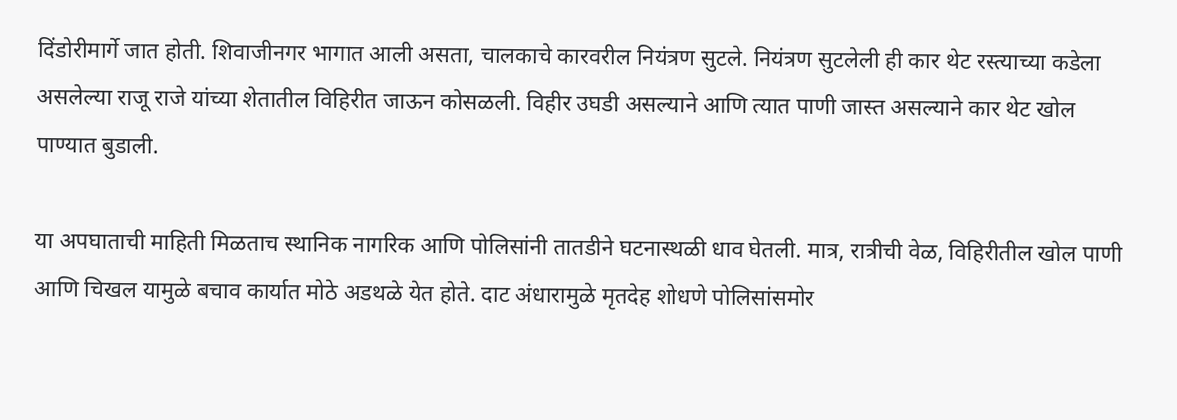दिंडोरीमार्गे जात होती. शिवाजीनगर भागात आली असता, चालकाचे कारवरील नियंत्रण सुटले. नियंत्रण सुटलेली ही कार थेट रस्त्याच्या कडेला असलेल्या राजू राजे यांच्या शेतातील विहिरीत जाऊन कोसळली. विहीर उघडी असल्याने आणि त्यात पाणी जास्त असल्याने कार थेट खोल पाण्यात बुडाली.

या अपघाताची माहिती मिळताच स्थानिक नागरिक आणि पोलिसांनी तातडीने घटनास्थळी धाव घेतली. मात्र, रात्रीची वेळ, विहिरीतील खोल पाणी आणि चिखल यामुळे बचाव कार्यात मोठे अडथळे येत होते. दाट अंधारामुळे मृतदेह शोधणे पोलिसांसमोर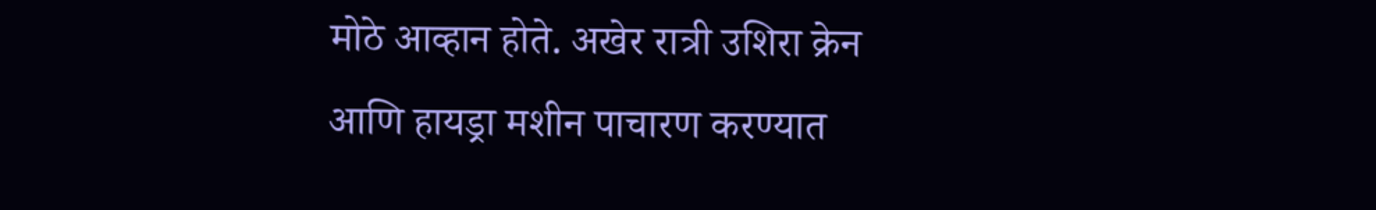मोठे आव्हान होते. अखेर रात्री उशिरा क्रेन आणि हायड्रा मशीन पाचारण करण्यात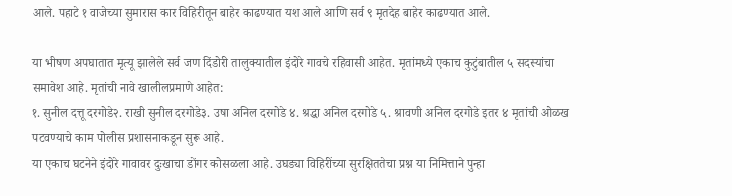आले. पहाटे १ वाजेच्या सुमारास कार विहिरीतून बाहेर काढण्यात यश आले आणि सर्व ९ मृतदेह बाहेर काढण्यात आले.

या भीषण अपघातात मृत्यू झालेले सर्व जण दिंडोरी तालुक्यातील इंदोरे गावचे रहिवासी आहेत. मृतांमध्ये एकाच कुटुंबातील ५ सदस्यांचा समावेश आहे. मृतांची नावे खालीलप्रमाणे आहेत:
१. सुनील दत्तू दरगोडे२. राखी सुनील दरगोडे३. उषा अनिल दरगोडे ४. श्रद्धा अनिल दरगोडे ५. श्रावणी अनिल दरगोडे इतर ४ मृतांची ओळख पटवण्याचे काम पोलीस प्रशासनाकडून सुरू आहे.
या एकाच घटनेने इंदोरे गावावर दुःखाचा डोंगर कोसळला आहे. उघड्या विहिरींच्या सुरक्षिततेचा प्रश्न या निमित्ताने पुन्हा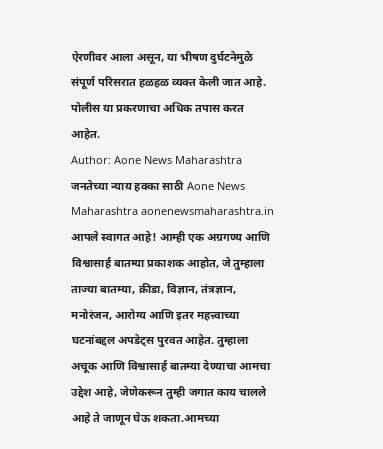ऐरणीवर आला असून, या भीषण दुर्घटनेमुळे संपूर्ण परिसरात हळहळ व्यक्त केली जात आहे. पोलीस या प्रकरणाचा अधिक तपास करत आहेत.
Author: Aone News Maharashtra
जनतेच्या न्याय हक्का साठी Aone News Maharashtra aonenewsmaharashtra.in आपले स्वागत आहे! आम्ही एक अग्रगण्य आणि विश्वासार्ह बातम्या प्रकाशक आहोत, जे तुम्हाला ताज्या बातम्या, क्रीडा, विज्ञान, तंत्रज्ञान, मनोरंजन, आरोग्य आणि इतर महत्त्वाच्या घटनांबद्दल अपडेट्स पुरवत आहेत. तुम्हाला अचूक आणि विश्वासार्ह बातम्या देण्याचा आमचा उद्देश आहे, जेणेकरून तुम्ही जगात काय चालले आहे ते जाणून घेऊ शकता.आमच्या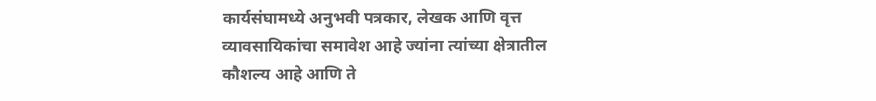कार्यसंघामध्ये अनुभवी पत्रकार, लेखक आणि वृत्त व्यावसायिकांचा समावेश आहे ज्यांना त्यांच्या क्षेत्रातील कौशल्य आहे आणि ते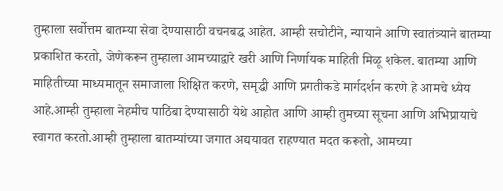तुम्हाला सर्वोत्तम बातम्या सेवा देण्यासाठी वचनबद्ध आहेत. आम्ही सचोटीने, न्यायाने आणि स्वातंत्र्याने बातम्या प्रकाशित करतो, जेणेकरून तुम्हाला आमच्याद्वारे खरी आणि निर्णायक माहिती मिळू शकेल. बातम्या आणि माहितीच्या माध्यमातून समाजाला शिक्षित करणे, समृद्धी आणि प्रगतीकडे मार्गदर्शन करणे हे आमचे ध्येय आहे.आम्ही तुम्हाला नेहमीच पाठिंबा देण्यासाठी येथे आहोत आणि आम्ही तुमच्या सूचना आणि अभिप्रायाचे स्वागत करतो.आम्ही तुम्हाला बातम्यांच्या जगात अद्ययावत राहण्यात मदत करूतो, आमच्या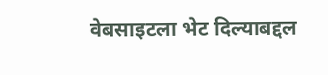वेबसाइटला भेट दिल्याबद्दल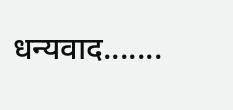धन्यवाद.......